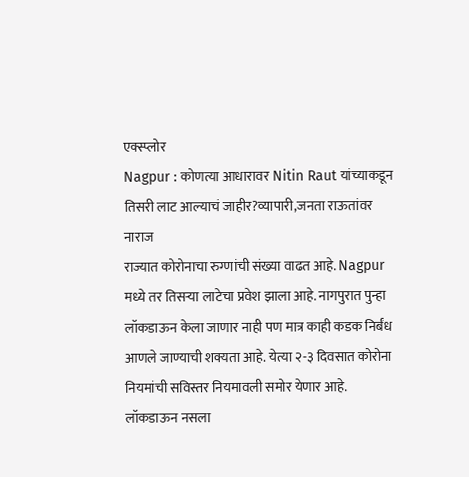एक्स्प्लोर
Nagpur : कोणत्या आधारावर Nitin Raut यांच्याकडून तिसरी लाट आल्याचं जाहीर?व्यापारी,जनता राऊतांवर नाराज
राज्यात कोरोनाचा रुग्णांची संख्या वाढत आहे. Nagpur मध्ये तर तिसऱ्या लाटेचा प्रवेश झाला आहे. नागपुरात पुन्हा लॉकडाऊन केला जाणार नाही पण मात्र काही कडक निर्बंध आणले जाण्याची शक्यता आहे. येत्या २-३ दिवसात कोरोना नियमांची सविस्तर नियमावली समोर येणार आहे. लॉकडाऊन नसला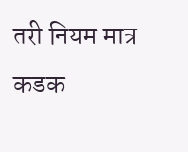तरी नियम मात्र कडक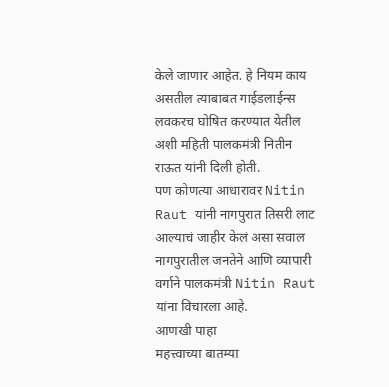केले जाणार आहेत. हे नियम काय असतील त्याबाबत गाईडलाईन्स लवकरच घोषित करण्यात येतील अशी महिती पालकमंत्री नितीन राऊत यांनी दिली होती.
पण कोणत्या आधारावर Nitin Raut यांनी नागपुरात तिसरी लाट आल्याचं जाहीर केलं असा सवाल नागपुरातील जनतेने आणि व्यापारी वर्गाने पालकमंत्री Nitin Raut यांना विचारला आहे.
आणखी पाहा
महत्त्वाच्या बातम्या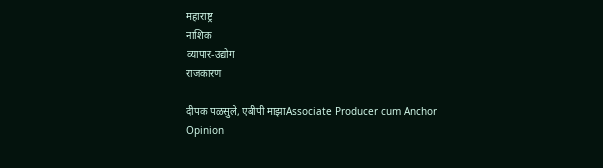महाराष्ट्र
नाशिक
व्यापार-उद्योग
राजकारण

दीपक पळसुले, एबीपी माझाAssociate Producer cum Anchor
Opinion